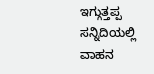ಇಗ್ಗುತ್ತಪ್ಪ ಸನ್ನಿದಿಯಲ್ಲಿ ವಾಹನ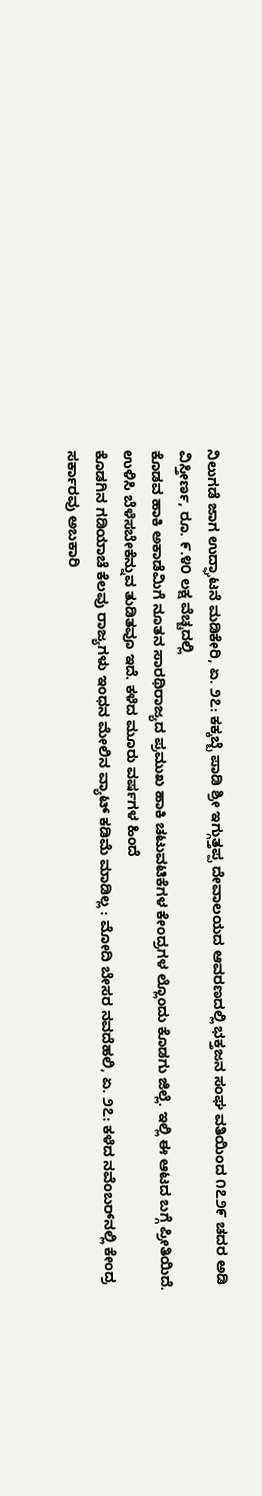ನಿಲುಗಡೆ ಜಾಗ ಉದ್ಘಾಟನೆ ಮಡಿಕೇರಿ, ಏ. ೨೭: ಕಕ್ಕಬ್ಬೆ ಪಾಡಿ ಶ್ರೀ ಇಗ್ಗುತ್ತಪ್ಪ ದೇವಾಲಯದ ಆವರಣದಲ್ಲಿ ಭಕ್ತಜನ ಸಂಘ ವತಿಯಿಂದ ೧೭೨೯ ಚದರ ಅಡಿ ವಿಸ್ತೀರ್ಣ, ರೂ. ೯.೪೦ ಲಕ್ಷ ವೆಚ್ಚದಲ್ಲಿ
ಕೊಡವ ಹಾಕಿ ಅಕಾಡೆಮಿಗೆ ನೂತನ ಸಾರಥಿರಾಜ್ಯದ ಪ್ರಮುಖ ಹಾಕಿ ಚಟುವಟಿಕೆಗಳ ಕೇಂದ್ರಗಳ ಲ್ಲೊಂದು ಕೊಡಗು ಜಿಲ್ಲೆ. ಇಲ್ಲಿ ಈ ಆಟದ ಬಗ್ಗೆ ಪ್ರೀತಿಯಿದೆ. ಉಳಿಸಿ ಬೆಳೆಸಬೇಕೆನ್ನುವ ತುಡಿತವೂ ಇದೆ. ಕಳೆದ ಮೂರು ವರ್ಷಗಳ ಹಿಂದೆ
ಕೊಡಗಿನ ಗಡಿಯಾಚೆ ಕೆಲವು ರಾಜ್ಯಗಳು ಇಂಧನ ಮೇಲಿನ ವ್ಯಾಟ್ ಕಡಿಮೆ ಮಾಡಿಲ್ಲ : ಮೋದಿ ಬೇಸರ ನವದೆಹಲಿ, ಏ. ೨೭: ಕಳೆದ ನವೆಂಬರ್‌ನಲ್ಲಿ ಕೇಂದ್ರ ಸರ್ಕಾರವು ಅಬಕಾರಿ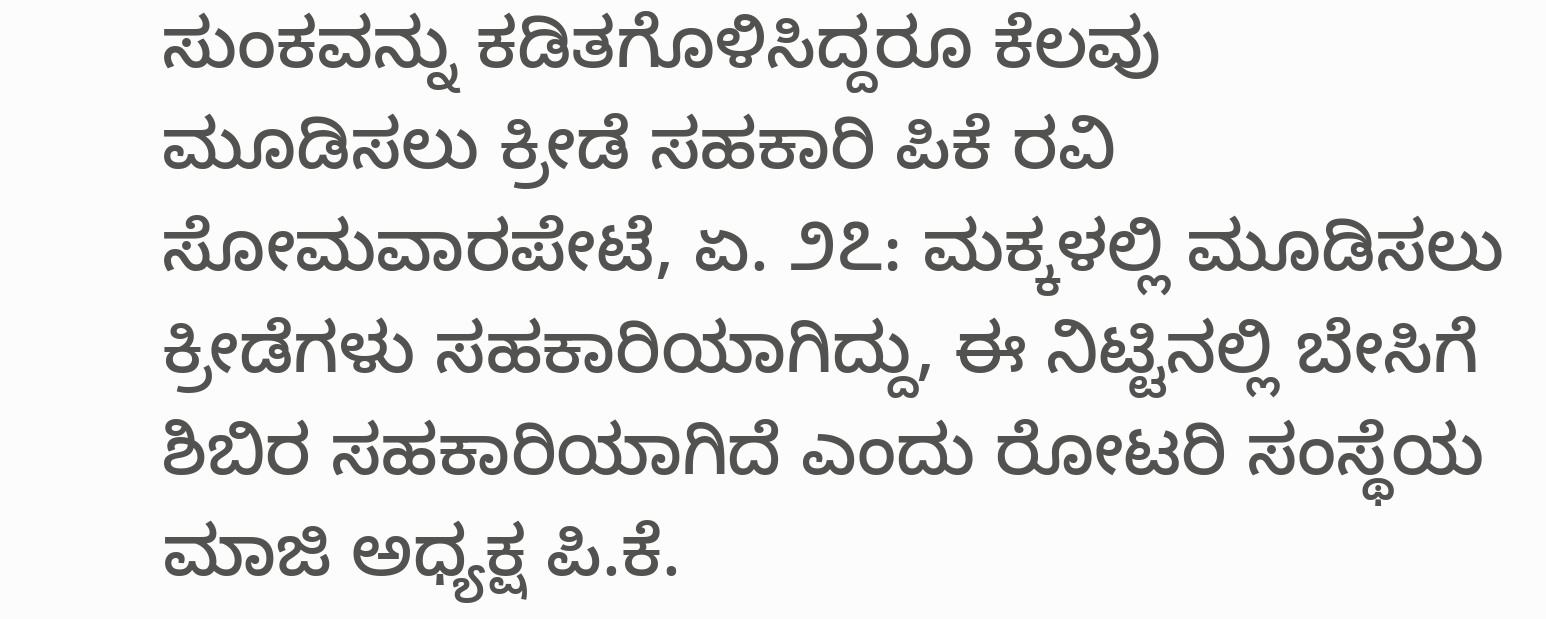ಸುಂಕವನ್ನು ಕಡಿತಗೊಳಿಸಿದ್ದರೂ ಕೆಲವು
ಮೂಡಿಸಲು ಕ್ರೀಡೆ ಸಹಕಾರಿ ಪಿಕೆ ರವಿ ಸೋಮವಾರಪೇಟೆ, ಏ. ೨೭: ಮಕ್ಕಳಲ್ಲಿ ಮೂಡಿಸಲು ಕ್ರೀಡೆಗಳು ಸಹಕಾರಿಯಾಗಿದ್ದು, ಈ ನಿಟ್ಟಿನಲ್ಲಿ ಬೇಸಿಗೆ ಶಿಬಿರ ಸಹಕಾರಿಯಾಗಿದೆ ಎಂದು ರೋಟರಿ ಸಂಸ್ಥೆಯ ಮಾಜಿ ಅಧ್ಯಕ್ಷ ಪಿ.ಕೆ.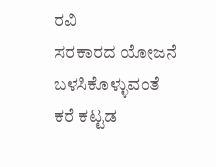ರವಿ
ಸರಕಾರದ ಯೋಜನೆ ಬಳಸಿಕೊಳ್ಳುವಂತೆ ಕರೆ ಕಟ್ಟಡ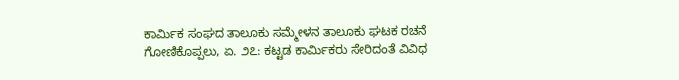ಕಾರ್ಮಿಕ ಸಂಘದ ತಾಲೂಕು ಸಮ್ಮೇಳನ ತಾಲೂಕು ಘಟಕ ರಚನೆ ಗೋಣಿಕೊಪ್ಪಲು, ಏ. ೨೭: ಕಟ್ಟಡ ಕಾರ್ಮಿಕರು ಸೇರಿದಂತೆ ವಿವಿಧ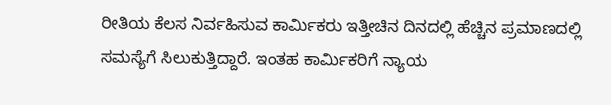ರೀತಿಯ ಕೆಲಸ ನಿರ್ವಹಿಸುವ ಕಾರ್ಮಿಕರು ಇತ್ತೀಚಿನ ದಿನದಲ್ಲಿ ಹೆಚ್ಚಿನ ಪ್ರಮಾಣದಲ್ಲಿ ಸಮಸ್ಯೆಗೆ ಸಿಲುಕುತ್ತಿದ್ದಾರೆ. ಇಂತಹ ಕಾರ್ಮಿಕರಿಗೆ ನ್ಯಾಯ